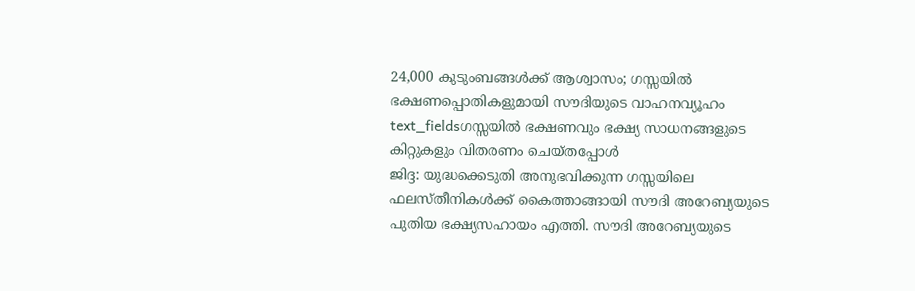24,000 കുടുംബങ്ങൾക്ക് ആശ്വാസം; ഗസ്സയിൽ ഭക്ഷണപ്പൊതികളുമായി സൗദിയുടെ വാഹനവ്യൂഹം
text_fieldsഗസ്സയിൽ ഭക്ഷണവും ഭക്ഷ്യ സാധനങ്ങളുടെ കിറ്റുകളും വിതരണം ചെയ്തപ്പോൾ
ജിദ്ദ: യുദ്ധക്കെടുതി അനുഭവിക്കുന്ന ഗസ്സയിലെ ഫലസ്തീനികൾക്ക് കൈത്താങ്ങായി സൗദി അറേബ്യയുടെ പുതിയ ഭക്ഷ്യസഹായം എത്തി. സൗദി അറേബ്യയുടെ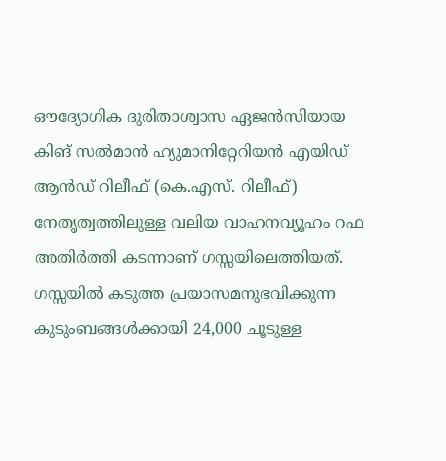ഔദ്യോഗിക ദുരിതാശ്വാസ ഏജൻസിയായ കിങ് സൽമാൻ ഹ്യുമാനിറ്റേറിയൻ എയിഡ് ആൻഡ് റിലീഫ് (കെ.എസ്. റിലീഫ്) നേതൃത്വത്തിലുള്ള വലിയ വാഹനവ്യൂഹം റഫ അതിർത്തി കടന്നാണ് ഗസ്സയിലെത്തിയത്. ഗസ്സയിൽ കടുത്ത പ്രയാസമനുഭവിക്കുന്ന കുടുംബങ്ങൾക്കായി 24,000 ചൂടുള്ള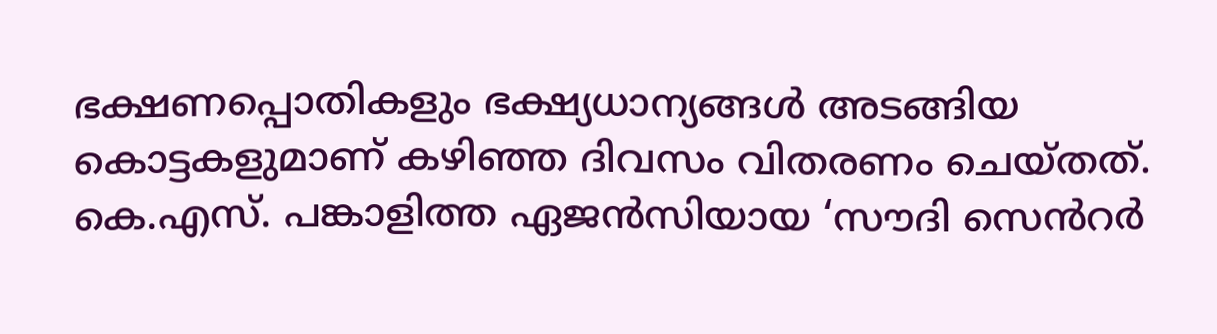ഭക്ഷണപ്പൊതികളും ഭക്ഷ്യധാന്യങ്ങൾ അടങ്ങിയ കൊട്ടകളുമാണ് കഴിഞ്ഞ ദിവസം വിതരണം ചെയ്തത്.
കെ.എസ്. പങ്കാളിത്ത ഏജൻസിയായ ‘സൗദി സെൻറർ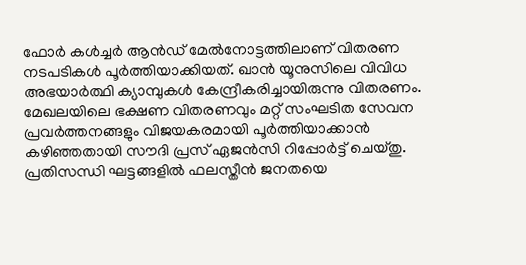ഫോർ കൾച്ചർ ആൻഡ് മേൽനോട്ടത്തിലാണ് വിതരണ നടപടികൾ പൂർത്തിയാക്കിയത്. ഖാൻ യൂനുസിലെ വിവിധ അഭയാർത്ഥി ക്യാമ്പുകൾ കേന്ദ്രീകരിച്ചായിരുന്നു വിതരണം. മേഖലയിലെ ഭക്ഷണ വിതരണവും മറ്റ് സംഘടിത സേവന പ്രവർത്തനങ്ങളും വിജയകരമായി പൂർത്തിയാക്കാൻ കഴിഞ്ഞതായി സൗദി പ്രസ് ഏജൻസി റിപ്പോർട്ട് ചെയ്തു.
പ്രതിസന്ധി ഘട്ടങ്ങളിൽ ഫലസ്തീൻ ജനതയെ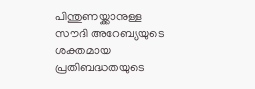പിന്തുണയ്ക്കാനുള്ള സൗദി അറേബ്യയുടെ ശക്തമായ പ്രതിബദ്ധതയുടെ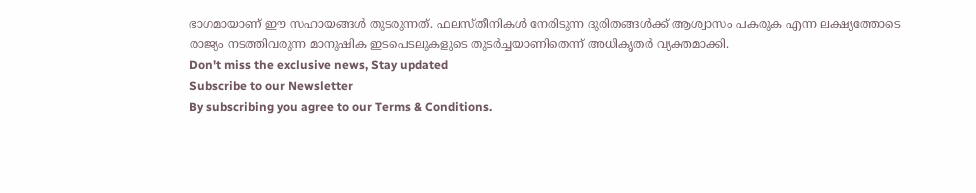ഭാഗമായാണ് ഈ സഹായങ്ങൾ തുടരുന്നത്. ഫലസ്തീനികൾ നേരിടുന്ന ദുരിതങ്ങൾക്ക് ആശ്വാസം പകരുക എന്ന ലക്ഷ്യത്തോടെ രാജ്യം നടത്തിവരുന്ന മാനുഷിക ഇടപെടലുകളുടെ തുടർച്ചയാണിതെന്ന് അധികൃതർ വ്യക്തമാക്കി.
Don't miss the exclusive news, Stay updated
Subscribe to our Newsletter
By subscribing you agree to our Terms & Conditions.